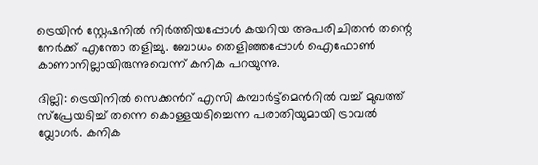ട്രെയിൻ സ്റ്റേഷനിൽ നിർത്തിയപ്പോൾ കയറിയ അപരിചിതൻ തന്റെ നേർക്ക് എന്തോ തളിച്ചു. ബോധം തെളിഞ്ഞപ്പോൾ ഐഫോൺ കാണാനില്ലായിരുന്നുവെന്ന് കനിക പറയുന്നു.

ദില്ലി: ട്രെയിനിൽ സെക്കന്‍റ് എസി കമ്പാർട്ട്മെന്‍റിൽ വച്ച് മുഖത്ത് സ്പ്രേയടിച്ച് തന്നെ കൊള്ളയടിച്ചെന്ന പരാതിയുമായി ട്രാവൽ വ്ലോഗർ. കനിക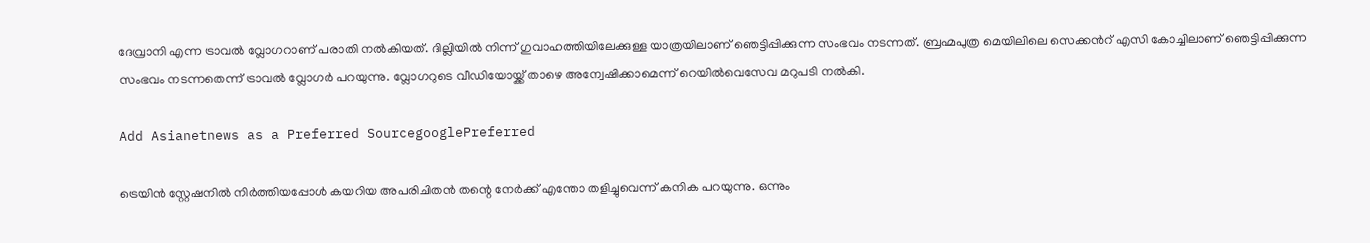ദേവ്രാനി എന്ന ട്രാവൽ വ്ലോഗറാണ് പരാതി നൽകിയത്. ദില്ലിയിൽ നിന്ന് ഗുവാഹത്തിയിലേക്കുള്ള യാത്രയിലാണ് ഞെട്ടിപ്പിക്കുന്ന സംഭവം നടന്നത്. ബ്രഹ്മപുത്ര മെയിലിലെ സെക്കന്‍റ് എസി കോച്ചിലാണ് ഞെട്ടിപ്പിക്കുന്ന സംഭവം നടന്നതെന്ന് ട്രാവൽ വ്ലോഗർ പറയുന്നു. വ്ലോഗറുടെ വീഡിയോയ്ക്ക് താഴെ അന്വേഷിക്കാമെന്ന് റെയിൽവെസേവ മറുപടി നൽകി.

Add Asianetnews as a Preferred SourcegooglePreferred

ട്രെയിൻ സ്റ്റേഷനിൽ നിർത്തിയപ്പോൾ കയറിയ അപരിചിതൻ തന്റെ നേർക്ക് എന്തോ തളിച്ചുവെന്ന് കനിക പറയുന്നു. ഒന്നും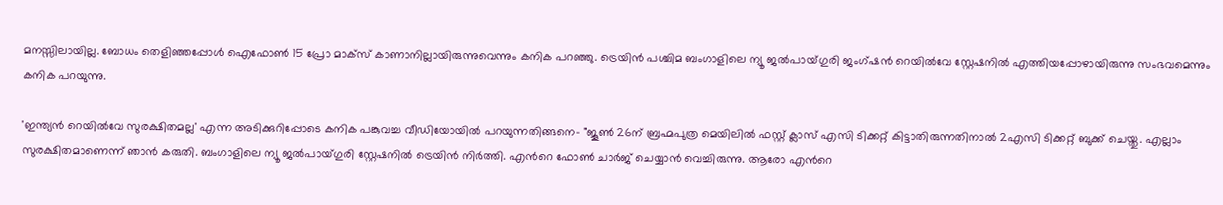മനസ്സിലായില്ല. ബോധം തെളിഞ്ഞപ്പോൾ ഐഫോൺ 15 പ്രോ മാക്സ് കാണാനില്ലായിരുന്നുവെന്നും കനിക പറഞ്ഞു. ട്രെയിൻ പശ്ചിമ ബംഗാളിലെ ന്യൂ ജൽപായ്ഗുരി ജംഗ്ഷൻ റെയിൽവേ സ്റ്റേഷനിൽ എത്തിയപ്പോഴായിരുന്നു സംഭവമെന്നും കനിക പറയുന്നു.

'ഇന്ത്യൻ റെയിൽവേ സുരക്ഷിതമല്ല' എന്ന അടിക്കുറിപ്പോടെ കനിക പങ്കുവച്ച വീഡിയോയിൽ പറയുന്നതിങ്ങനെ- "ജൂണ്‍ 26ന് ബ്രഹ്മപുത്ര മെയിലിൽ ഫസ്റ്റ് ക്ലാസ് എസി ടിക്കറ്റ് കിട്ടാതിരുന്നതിനാൽ 2എസി ടിക്കറ്റ് ബുക്ക് ചെയ്തു. എല്ലാം സുരക്ഷിതമാണെന്ന് ഞാൻ കരുതി. ബംഗാളിലെ ന്യൂ ജൽപായ്ഗുരി സ്റ്റേഷനിൽ ട്രെയിൻ നിർത്തി. എന്‍റെ ഫോൺ ചാർജ് ചെയ്യാൻ വെച്ചിരുന്നു. ആരോ എന്‍റെ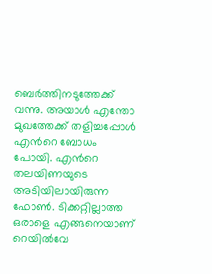ബെർത്തിനടുത്തേക്ക് വന്നു. അയാൾ എന്തോ മുഖത്തേക്ക് തളിച്ചപ്പോൾ എന്‍റെ ബോധം പോയി. എന്‍റെ തലയിണയുടെ അടിയിലായിരുന്ന ഫോൺ. ടിക്കറ്റില്ലാത്ത ഒരാളെ എങ്ങനെയാണ് റെയിൽവേ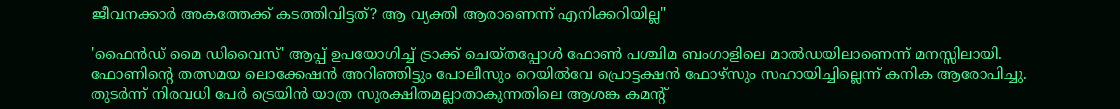ജീവനക്കാർ അകത്തേക്ക് കടത്തിവിട്ടത്? ആ വ്യക്തി ആരാണെന്ന് എനിക്കറിയില്ല"

'ഫൈൻഡ് മൈ ഡിവൈസ്' ആപ്പ് ഉപയോഗിച്ച് ട്രാക്ക് ചെയ്തപ്പോൾ ഫോണ്‍ പശ്ചിമ ബംഗാളിലെ മാൽഡയിലാണെന്ന് മനസ്സിലായി. ഫോണിന്റെ തത്സമയ ലൊക്കേഷൻ അറിഞ്ഞിട്ടും പോലീസും റെയിൽവേ പ്രൊട്ടക്ഷൻ ഫോഴ്‌സും സഹായിച്ചില്ലെന്ന് കനിക ആരോപിച്ചു. തുടർന്ന് നിരവധി പേർ ട്രെയിൻ യാത്ര സുരക്ഷിതമല്ലാതാകുന്നതിലെ ആശങ്ക കമന്‍റ്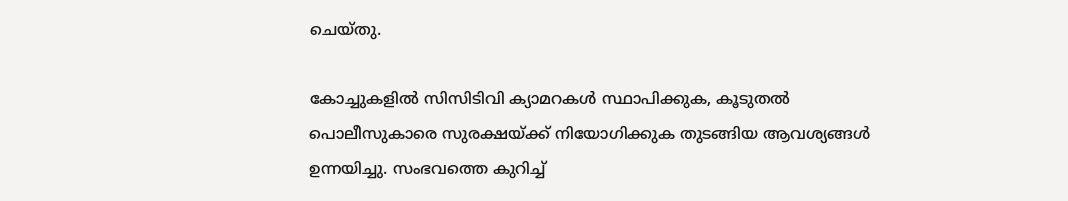ചെയ്തു.

കോച്ചുകളിൽ സിസിടിവി ക്യാമറകൾ സ്ഥാപിക്കുക, കൂടുതൽ പൊലീസുകാരെ സുരക്ഷയ്ക്ക് നിയോഗിക്കുക തുടങ്ങിയ ആവശ്യങ്ങൾ ഉന്നയിച്ചു. സംഭവത്തെ കുറിച്ച്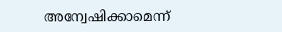അന്വേഷിക്കാമെന്ന്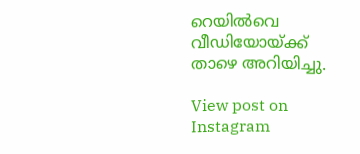റെയിൽവെ വീഡിയോയ്ക്ക് താഴെ അറിയിച്ചു.

View post on Instagram